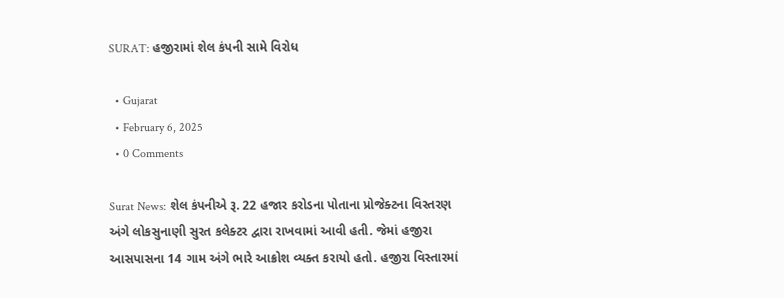SURAT: હજીરામાં શેલ કંપની સામે વિરોધ

  • Gujarat
  • February 6, 2025
  • 0 Comments

Surat News: શેલ કંપનીએ રૂ. 22 હજાર કરોડના પોતાના પ્રોજેક્ટના વિસ્તરણ અંગે લોકસુનાણી સુરત કલેક્ટર દ્વારા રાખવામાં આવી હતી. જેમાં હજીરા આસપાસના 14 ગામ અંગે ભારે આક્રોશ વ્યક્ત કરાયો હતો. હજીરા વિસ્તારમાં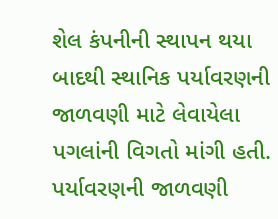શેલ કંપનીની સ્થાપન થયા બાદથી સ્થાનિક પર્યાવરણની જાળવણી માટે લેવાયેલા પગલાંની વિગતો માંગી હતી. પર્યાવરણની જાળવણી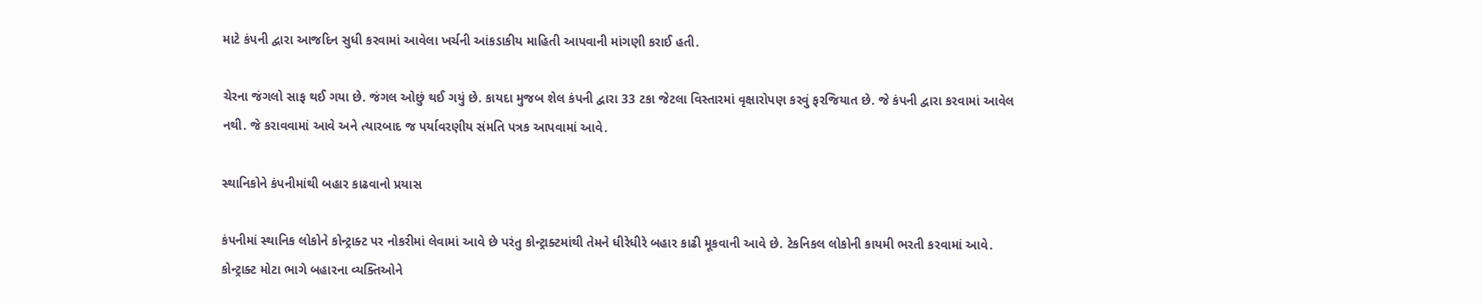માટે કંપની દ્વારા આજદિન સુધી કરવામાં આવેલા ખર્ચની આંકડાકીય માહિતી આપવાની માંગણી કરાઈ હતી.

ચેરના જંગલો સાફ થઈ ગયા છે. જંગલ ઓછું થઈ ગયું છે. કાયદા મુજબ શેલ કંપની દ્વારા 33 ટકા જેટલા વિસ્તારમાં વૃક્ષારોપણ કરવું ફરજિયાત છે. જે કંપની દ્વારા કરવામાં આવેલ નથી. જે કરાવવામાં આવે અને ત્યારબાદ જ પર્યાવરણીય સંમતિ પત્રક આપવામાં આવે.

સ્થાનિકોને કંપનીમાંથી બહાર કાઢવાનો પ્રયાસ

કંપનીમાં સ્થાનિક લોકોને કોન્ટ્રાક્ટ પર નોકરીમાં લેવામાં આવે છે પરંતુ કોન્ટ્રાક્ટમાંથી તેમને ધીરેધીરે બહાર કાઢી મૂકવાની આવે છે. ટેકનિકલ લોકોની કાયમી ભરતી કરવામાં આવે. કોન્ટ્રાક્ટ મોટા ભાગે બહારના વ્યક્તિઓને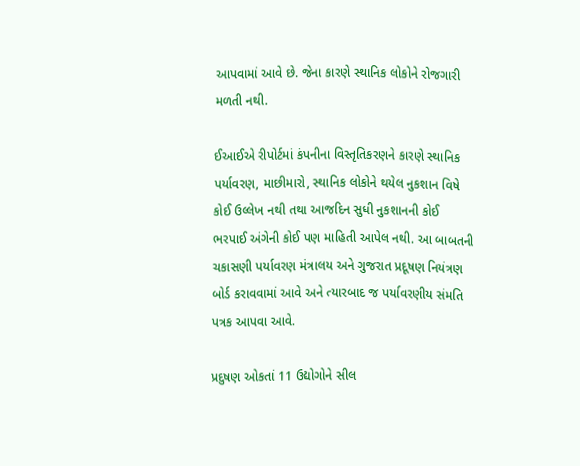આપવામાં આવે છે. જેના કારણે સ્થાનિક લોકોને રોજગારી મળતી નથી.

ઈઆઈએ રીપોર્ટમાં કંપનીના વિસ્તૃતિકરણને કારણે સ્થાનિક પર્યાવરણ, માછીમારો, સ્થાનિક લોકોને થયેલ નુકશાન વિષે કોઈ ઉલ્લેખ નથી તથા આજદિન સુધી નુકશાનની કોઈ ભરપાઈ અંગેની કોઈ પણ માહિતી આપેલ નથી. આ બાબતની ચકાસણી પર્યાવરણ મંત્રાલય અને ગુજરાત પ્રદૂષણ નિયંત્રણ બોર્ડ કરાવવામાં આવે અને ત્યારબાદ જ પર્યાવરણીય સંમતિ પત્રક આપવા આવે.

પ્રદુષણ ઓકતાં 11 ઉદ્યોગોને સીલ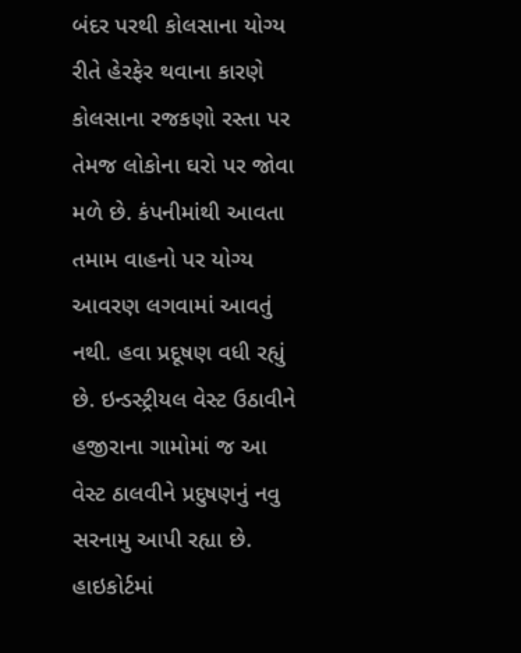બંદર પરથી કોલસાના યોગ્ય રીતે હેરફેર થવાના કારણે કોલસાના રજકણો રસ્તા પર તેમજ લોકોના ઘરો પર જોવા મળે છે. કંપનીમાંથી આવતા તમામ વાહનો પર યોગ્ય આવરણ લગવામાં આવતું નથી. હવા પ્રદૂષણ વધી રહ્યું છે. ઇન્ડસ્ટ્રીયલ વેસ્ટ ઉઠાવીને હજીરાના ગામોમાં જ આ વેસ્ટ ઠાલવીને પ્રદુષણનું નવુ સરનામુ આપી રહ્યા છે. હાઇકોર્ટમાં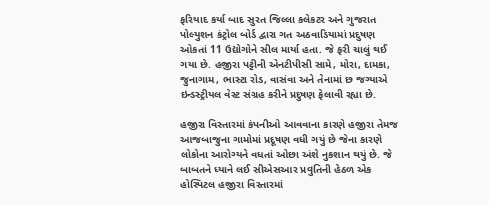ફરિયાદ કર્યા બાદ સુરત જિલ્લા કલેકટર અને ગુજરાત પોલ્યુશન કંટ્રોલ બોર્ડ દ્વારા ગત અઠવાડિયામાં પ્રદુષણ ઓકતાં 11 ઉદ્યોગોને સીલ માર્યા હતા. જે ફરી ચાલું થઈ ગયા છે. હજીરા પટ્ટીની એનટીપીસી સામે, મોરા, દામકા, જુનાગામ, ભાસ્ટા રોડ, વાસંવા અને તેનામાં છ જગ્યાએ ઇન્ડસ્ટ્રીયલ વેસ્ટ સંગ્રહ કરીને પ્રદુષણ ફેલાવી રહ્યા છે.

હજીરા વિસ્તારમાં કંપનીઓ આવવાના કારણે હજીરા તેમજ આજબાજુના ગામોમાં પ્રદૂષણ વધી ગયું છે જેના કારણે લોકોના આરોગ્યને વધતાં ઓછા અંશે નુકશાન થયું છે. જે બાબતને ધ્યાને લઈ સીએસઆર પ્રવુતિની હેઠળ એક હોસ્પિટલ હજીરા વિસ્તારમાં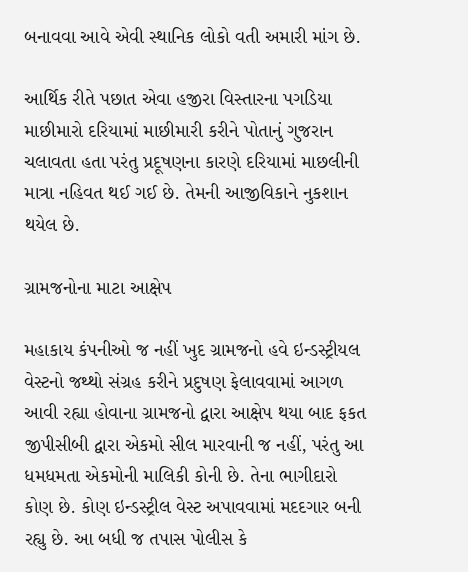બનાવવા આવે એવી સ્થાનિક લોકો વતી અમારી માંગ છે.

આર્થિક રીતે પછાત એવા હજીરા વિસ્તારના પગડિયા માછીમારો દરિયામાં માછીમારી કરીને પોતાનું ગુજરાન ચલાવતા હતા પરંતુ પ્રદૂષણના કારણે દરિયામાં માછલીની માત્રા નહિવત થઈ ગઈ છે. તેમની આજીવિકાને નુકશાન થયેલ છે.

ગ્રામજનોના માટા આક્ષેપ

મહાકાય કંપનીઓ જ નહીં ખુદ ગ્રામજનો હવે ઇન્ડસ્ટ્રીયલ વેસ્ટનો જથ્થો સંગ્રહ કરીને પ્રદુષણ ફેલાવવામાં આગળ આવી રહ્યા હોવાના ગ્રામજનો દ્વારા આક્ષેપ થયા બાદ ફકત જીપીસીબી દ્વારા એકમો સીલ મારવાની જ નહીં, પરંતુ આ ધમધમતા એકમોની માલિકી કોની છે. તેના ભાગીદારો કોણ છે. કોણ ઇન્ડસ્ટ્રીલ વેસ્ટ અપાવવામાં મદદગાર બની રહ્યુ છે. આ બધી જ તપાસ પોલીસ કે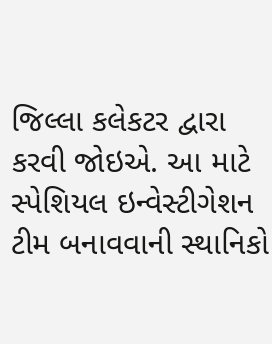જિલ્લા કલેકટર દ્વારા કરવી જોઇએ. આ માટે સ્પેશિયલ ઇન્વેસ્ટીગેશન ટીમ બનાવવાની સ્થાનિકો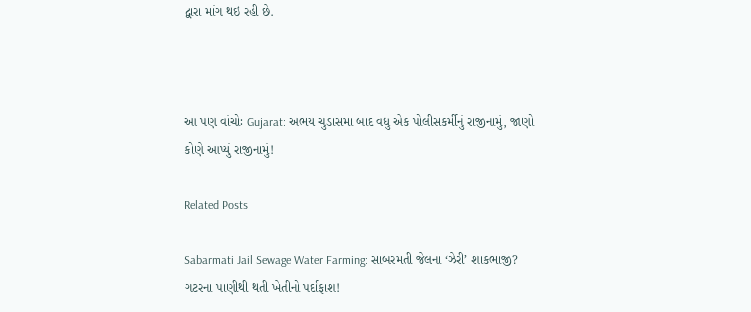દ્વારા માંગ થઇ રહી છે.



આ પણ વાંચોઃ Gujarat: અભય ચુડાસમા બાદ વધુ એક પોલીસકર્મીનું રાજીનામું, જાણો કોણે આપ્યું રાજીનામું!

Related Posts

Sabarmati Jail Sewage Water Farming: સાબરમતી જેલના ‘ઝેરી’ શાકભાજી? ગટરના પાણીથી થતી ખેતીનો પર્દાફાશ!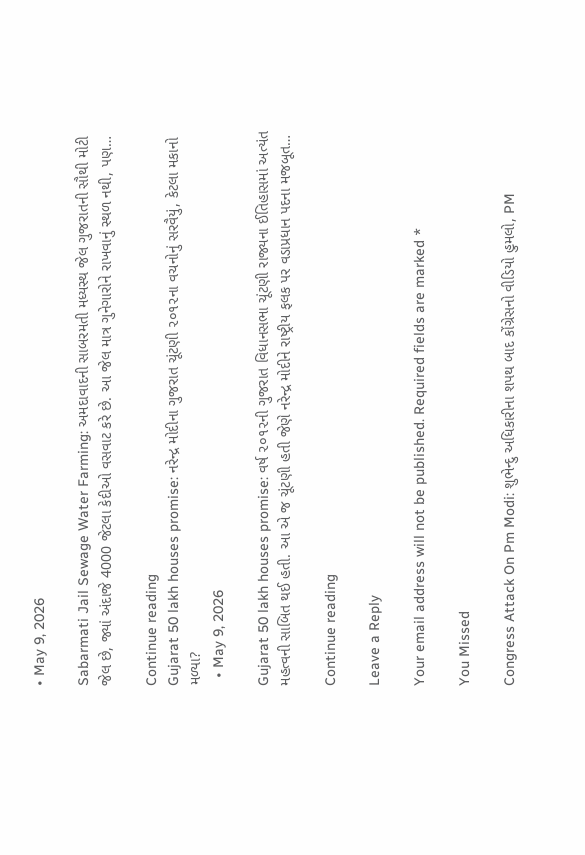• May 9, 2026

Sabarmati Jail Sewage Water Farming: અમદાવાદની સાબરમતી મધ્યસ્થ જેલ ગુજરાતની સૌથી મોટી જેલ છે, જ્યાં અંદાજે 4000 જેટલા કેદીઓ વસવાટ કરે છે. આ જેલ માત્ર ગુનેગારોને રાખવાનું સ્થળ નથી, પણ…

Continue reading
Gujarat 50 lakh houses promise: નરેન્દ્ર મોદીના ગુજરાત ચૂંટણી ૨૦૧૨ના વચનોનું સરવૈયું, કેટલા મકાનો મળ્યા?
  • May 9, 2026

Gujarat 50 lakh houses promise: વર્ષ ૨૦૧૨ની ગુજરાત વિધાનસભા ચૂંટણી રાજ્યના ઈતિહાસમાં અત્યંત મહત્વની સાબિત થઈ હતી. આ એ જ ચૂંટણી હતી જેણે નરેન્દ્ર મોદીને રાષ્ટ્રીય ફલક પર વડાપ્રધાન પદના મજબૂત…

Continue reading

Leave a Reply

Your email address will not be published. Required fields are marked *

You Missed

Congress Attack On Pm Modi: શુભેન્દુ અધિકારીના શપથ બાદ કોંગ્રેસનો વીડિયો હુમલો, PM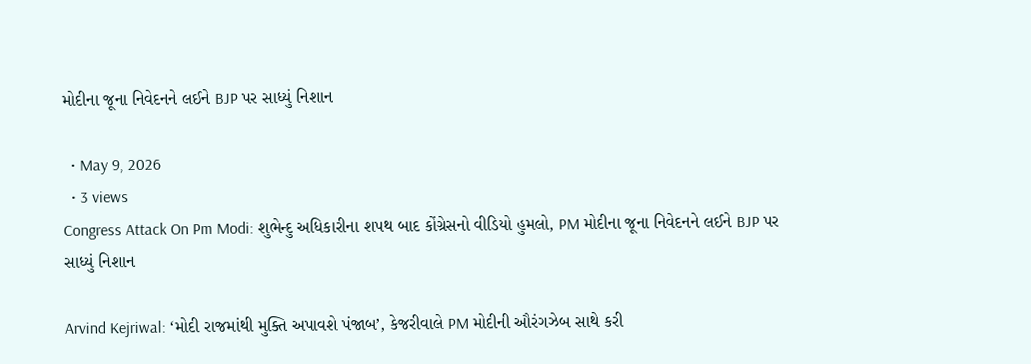મોદીના જૂના નિવેદનને લઈને BJP પર સાધ્યું નિશાન

  • May 9, 2026
  • 3 views
Congress Attack On Pm Modi: શુભેન્દુ અધિકારીના શપથ બાદ કોંગ્રેસનો વીડિયો હુમલો, PM મોદીના જૂના નિવેદનને લઈને BJP પર સાધ્યું નિશાન

Arvind Kejriwal: ‘મોદી રાજમાંથી મુક્તિ અપાવશે પંજાબ’, કેજરીવાલે PM મોદીની ઔરંગઝેબ સાથે કરી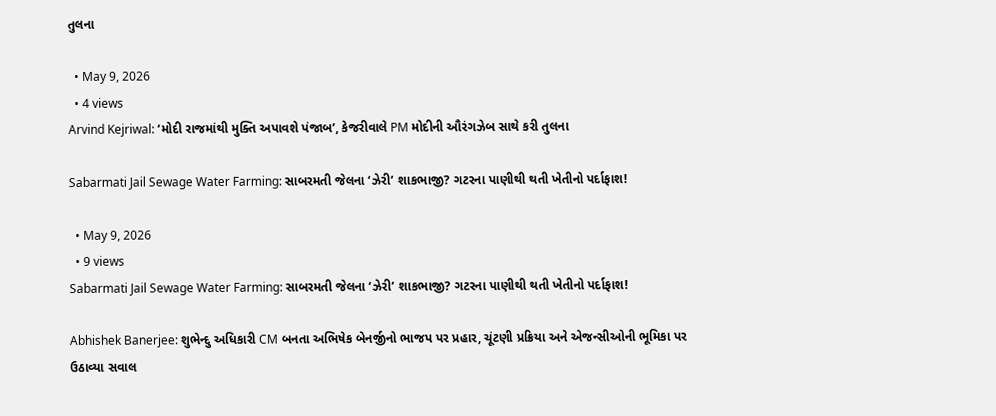તુલના

  • May 9, 2026
  • 4 views
Arvind Kejriwal: ‘મોદી રાજમાંથી મુક્તિ અપાવશે પંજાબ’, કેજરીવાલે PM મોદીની ઔરંગઝેબ સાથે કરી તુલના

Sabarmati Jail Sewage Water Farming: સાબરમતી જેલના ‘ઝેરી’ શાકભાજી? ગટરના પાણીથી થતી ખેતીનો પર્દાફાશ!

  • May 9, 2026
  • 9 views
Sabarmati Jail Sewage Water Farming: સાબરમતી જેલના ‘ઝેરી’ શાકભાજી? ગટરના પાણીથી થતી ખેતીનો પર્દાફાશ!

Abhishek Banerjee: શુભેન્દુ અધિકારી CM બનતા અભિષેક બેનર્જીનો ભાજપ પર પ્રહાર, ચૂંટણી પ્રક્રિયા અને એજન્સીઓની ભૂમિકા પર ઉઠાવ્યા સવાલ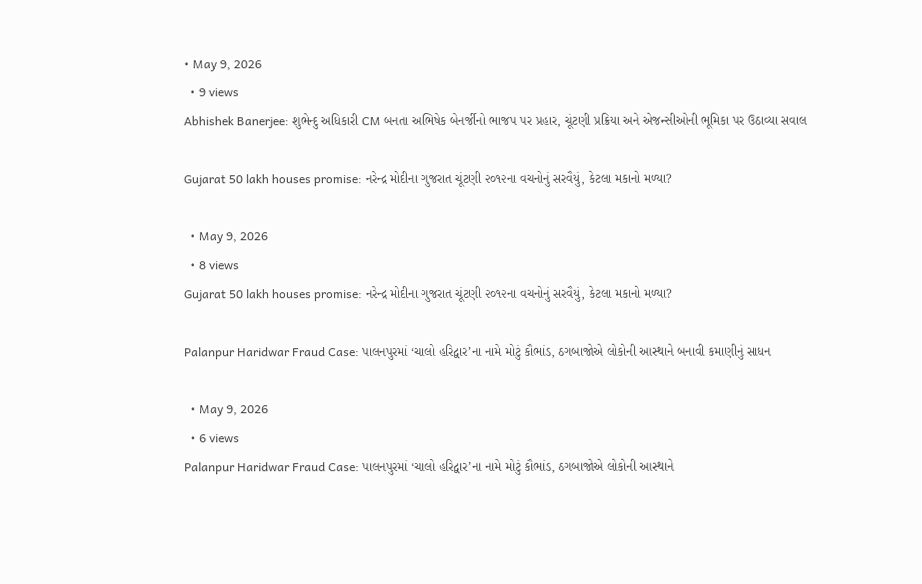• May 9, 2026
  • 9 views
Abhishek Banerjee: શુભેન્દુ અધિકારી CM બનતા અભિષેક બેનર્જીનો ભાજપ પર પ્રહાર, ચૂંટણી પ્રક્રિયા અને એજન્સીઓની ભૂમિકા પર ઉઠાવ્યા સવાલ

Gujarat 50 lakh houses promise: નરેન્દ્ર મોદીના ગુજરાત ચૂંટણી ૨૦૧૨ના વચનોનું સરવૈયું, કેટલા મકાનો મળ્યા?

  • May 9, 2026
  • 8 views
Gujarat 50 lakh houses promise: નરેન્દ્ર મોદીના ગુજરાત ચૂંટણી ૨૦૧૨ના વચનોનું સરવૈયું, કેટલા મકાનો મળ્યા?

Palanpur Haridwar Fraud Case: પાલનપુરમાં ‘ચાલો હરિદ્વાર’ના નામે મોટું કૌભાંડ, ઠગબાજોએ લોકોની આસ્થાને બનાવી કમાણીનું સાધન

  • May 9, 2026
  • 6 views
Palanpur Haridwar Fraud Case: પાલનપુરમાં ‘ચાલો હરિદ્વાર’ના નામે મોટું કૌભાંડ, ઠગબાજોએ લોકોની આસ્થાને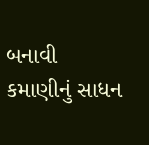બનાવી કમાણીનું સાધન